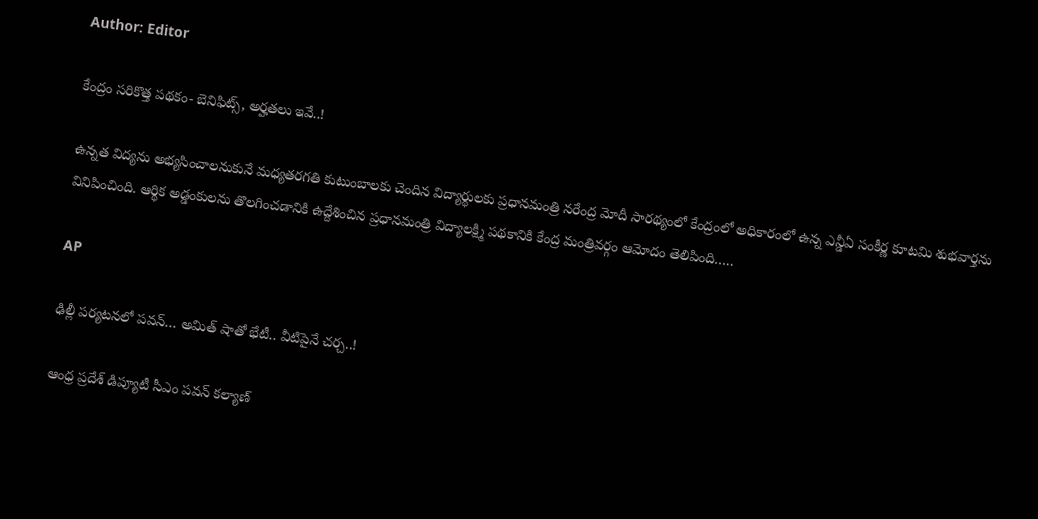Author: Editor

కేంద్రం సరికొత్త పథకం- బెనిఫిట్స్, అర్హతలు ఇవే..!

ఉన్నత విద్యను అభ్యసించాలనుకునే మధ్యతరగతి కుటుంబాలకు చెందిన విద్యార్థులకు ప్రధానమంత్రి నరేంద్ర మోదీ సారథ్యంలో కేంద్రంలో అధికారంలో ఉన్న ఎన్డీఏ సంకీర్ణ కూటమి శుభవార్తను వినిపించింది. ఆర్థిక అడ్డంకులను తొలగించడానికి ఉద్దేశించిన ప్రధానమంత్రి విద్యాలక్ష్మి పథకానికి కేంద్ర మంత్రివర్గం ఆమోదం తెలిపింది…..

AP

ఢిల్లీ పర్యటనలో పవన్… అమిత్ షాతో భేటీ.. వీటిపైనే చర్చ..!

ఆంధ్ర ప్రదేశ్ డిప్యూటీ సీఎం పవన్ కల్యాణ్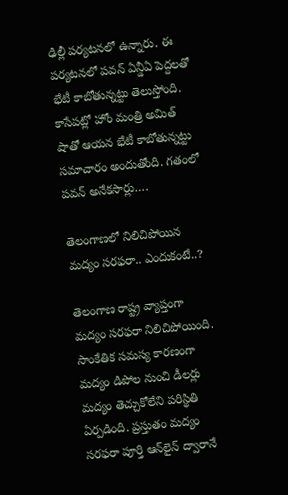ఢిల్లీ పర్యటనలో ఉన్నారు. ఈ పర్యటనలో పవన్ ఏన్డీఏ పెద్దలతో భేటీ కాబోతున్నట్టు తెలుస్తోంది. కాసేపట్లో హోం మంత్రి అమిత్ షాతో ఆయన భేటీ కాబోతున్నట్టు సమాచారం అందుతోంది. గతంలో పవన్ అనేకసార్లు….

తెలంగాణలో నిలిచిపోయిన మద్యం సరఫరా.. ఎందుకంటే..?

తెలంగాణ రాష్ట్ర వ్యాప్తంగా మద్యం సరఫరా నిలిచిపోయింది. సాంకేతిక సమస్య కారణంగా మద్యం డిపోల నుంచి డీలర్లు మద్యం తెచ్చుకోలేని పరిస్థితి ఏర్పడింది. ప్రస్తుతం మద్యం సరఫరా పూర్తి ఆన్‌లైన్ ద్వారానే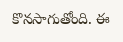కొనసాగుతోంది. ఈ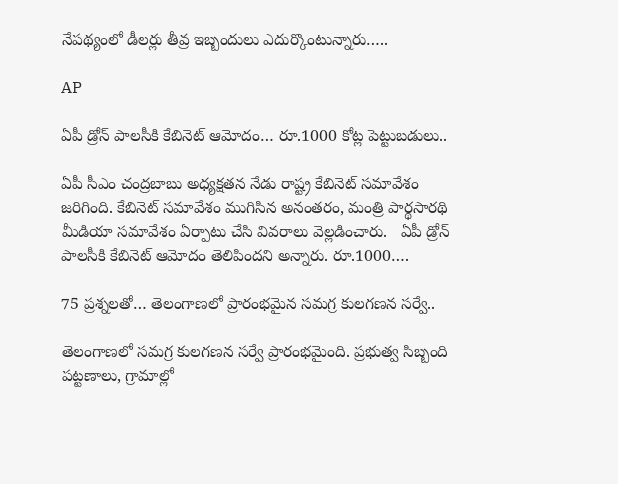నేపథ్యంలో డీలర్లు తీవ్ర ఇబ్బందులు ఎదుర్కొంటున్నారు…..

AP

ఏపీ డ్రోన్ పాలసీకి కేబినెట్ ఆమోదం… రూ.1000 కోట్ల పెట్టుబడులు..

ఏపీ సీఎం చంద్రబాబు అధ్యక్షతన నేడు రాష్ట్ర కేబినెట్ సమావేశం జరిగింది. కేబినెట్ సమావేశం ముగిసిన అనంతరం, మంత్రి పార్థసారథి మీడియా సమావేశం ఏర్పాటు చేసి వివరాలు వెల్లడించారు.   ఏపీ డ్రోన్ పాలసీకి కేబినెట్ ఆమోదం తెలిపిందని అన్నారు. రూ.1000….

75 ప్రశ్నలతో… తెలంగాణలో ప్రారంభమైన సమగ్ర కులగణన సర్వే..

తెలంగాణలో సమగ్ర కులగణన సర్వే ప్రారంభమైంది. ప్రభుత్వ సిబ్బంది పట్టణాలు, గ్రామాల్లో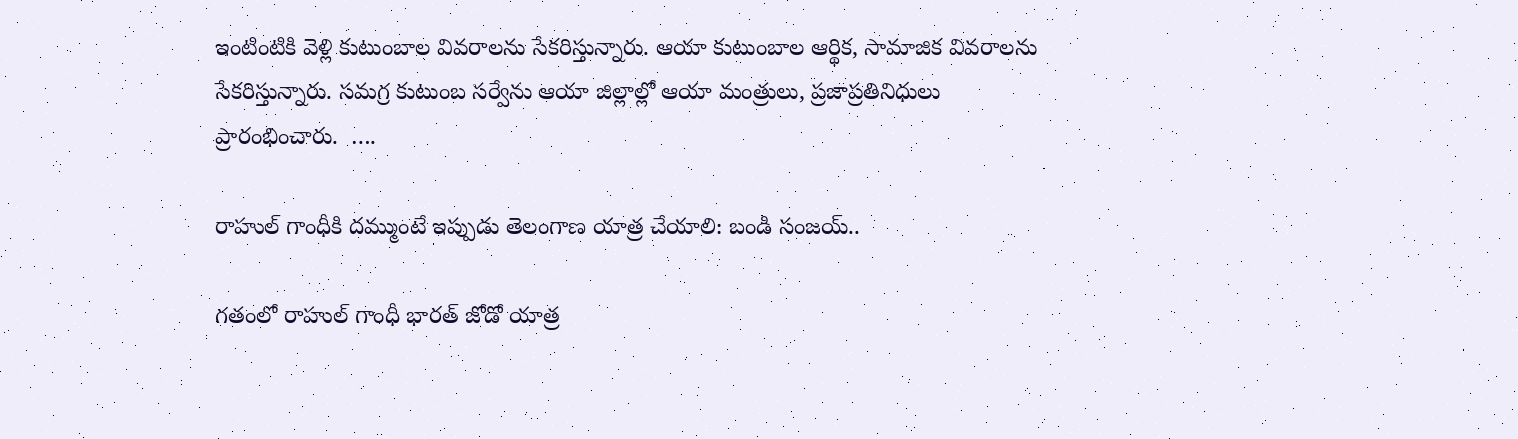ఇంటింటికి వెళ్లి కుటుంబాల వివరాలను సేకరిస్తున్నారు. ఆయా కుటుంబాల ఆర్థిక, సామాజిక వివరాలను సేకరిస్తున్నారు. సమగ్ర కుటుంబ సర్వేను ఆయా జిల్లాల్లో ఆయా మంత్రులు, ప్రజాప్రతినిధులు ప్రారంభించారు.  ….

రాహుల్ గాంధీకి దమ్ముంటే ఇప్పుడు తెలంగాణ యాత్ర చేయాలి: బండి సంజయ్..

గతంలో రాహుల్ గాంధీ భారత్ జోడో యాత్ర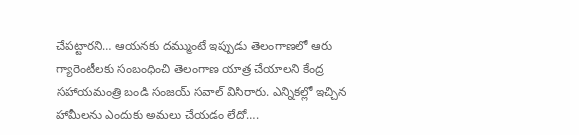చేపట్టారని… ఆయనకు దమ్ముంటే ఇప్పుడు తెలంగాణలో ఆరు గ్యారెంటీలకు సంబంధించి తెలంగాణ యాత్ర చేయాలని కేంద్ర సహాయమంత్రి బండి సంజయ్ సవాల్ విసిరారు. ఎన్నికల్లో ఇచ్చిన హామీలను ఎందుకు అమలు చేయడం లేదో….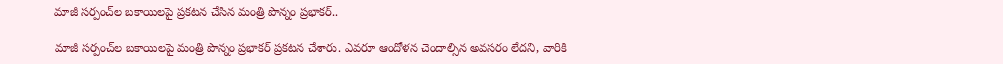మాజీ సర్పంచ్‌ల బకాయిలపై ప్రకటన చేసిన మంత్రి పొన్నం ప్రభాకర్..

మాజీ సర్పంచ్‌ల బకాయిలపై మంత్రి పొన్నం ప్రభాకర్ ప్రకటన చేశారు. ఎవరూ ఆందోళన చెందాల్సిన అవసరం లేదని, వారికి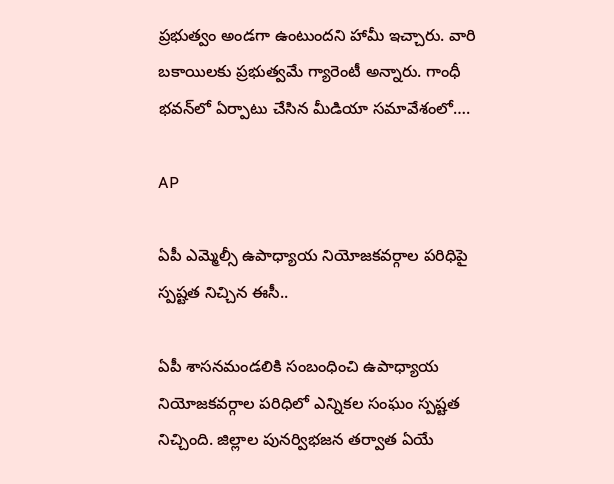ప్రభుత్వం అండగా ఉంటుందని హామీ ఇచ్చారు. వారి బకాయిలకు ప్రభుత్వమే గ్యారెంటీ అన్నారు. గాంధీ భవన్‌లో ఏర్పాటు చేసిన మీడియా సమావేశంలో….

AP

ఏపీ ఎమ్మెల్సీ ఉపాధ్యాయ నియోజకవర్గాల పరిధిపై స్పష్టత నిచ్చిన ఈసీ..

ఏపీ శాసనమండలికి సంబంధించి ఉపాధ్యాయ నియోజకవర్గాల పరిధిలో ఎన్నికల సంఘం స్పష్టత నిచ్చింది. జిల్లాల పునర్విభజన తర్వాత ఏయే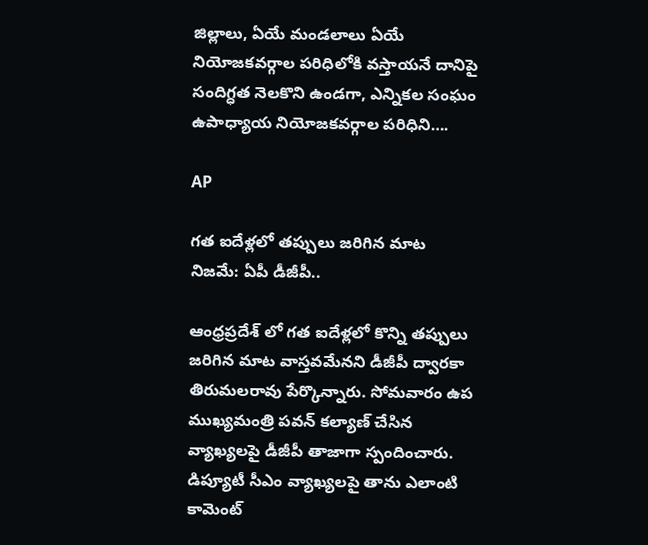జిల్లాలు, ఏయే మండలాలు ఏయే నియోజకవర్గాల పరిధిలోకి వస్తాయనే దానిపై సందిగ్ధత నెలకొని ఉండగా, ఎన్నికల సంఘం ఉపాధ్యాయ నియోజకవర్గాల పరిధిని….

AP

గత ఐదేళ్లలో తప్పులు జరిగిన మాట నిజమే: ఏపీ డీజీపీ..

ఆంధ్రప్రదేశ్ లో గత ఐదేళ్లలో కొన్ని తప్పులు జరిగిన మాట వాస్తవమేనని డీజీపీ ద్వారకా తిరుమలరావు పేర్కొన్నారు. సోమవారం ఉప ముఖ్యమంత్రి పవన్ కల్యాణ్ చేసిన వ్యాఖ్యలపై డీజీపీ తాజాగా స్పందించారు. డిప్యూటీ సీఎం వ్యాఖ్యలపై తాను ఎలాంటి కామెంట్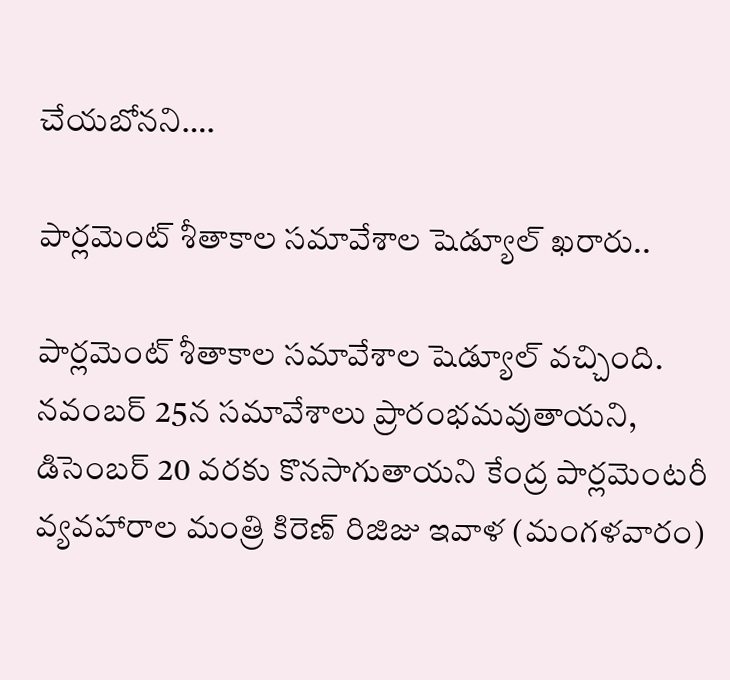చేయబోనని….

పార్లమెంట్ శీతాకాల సమావేశాల షెడ్యూల్ ఖరారు..

పార్లమెంట్ శీతాకాల సమావేశాల షెడ్యూల్ వచ్చింది. నవంబర్ 25న సమావేశాలు ప్రారంభమవుతాయని, డిసెంబర్ 20 వరకు కొనసాగుతాయని కేంద్ర పార్లమెంటరీ వ్యవహారాల మంత్రి కిరెణ్ రిజిజు ఇవాళ (మంగళవారం)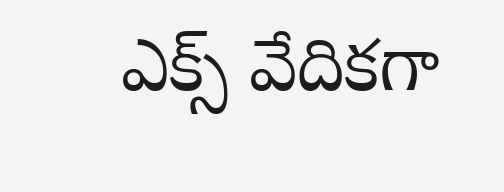ఎక్స్ వేదికగా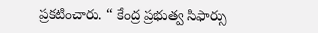ప్రకటించారు. ‘‘ కేంద్ర ప్రభుత్వ సిఫార్సు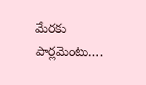మేరకు పార్లమెంటు….